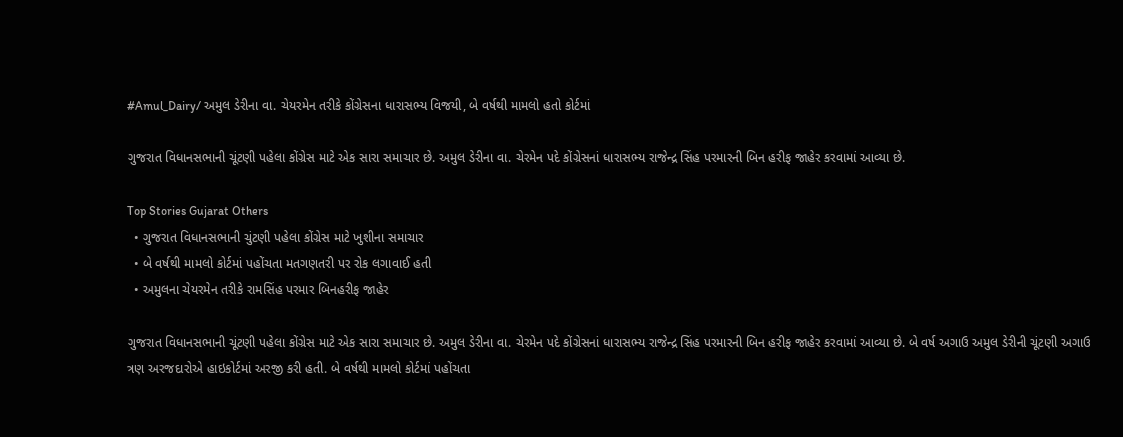#Amul_Dairy/ અમુલ ડેરીના વા. ચેયરમેન તરીકે કોંગ્રેસના ધારાસભ્ય વિજયી, બે વર્ષથી મામલો હતો કોર્ટમાં

ગુજરાત વિધાનસભાની ચૂંટણી પહેલા કોંગ્રેસ માટે એક સારા સમાચાર છે. અમુલ ડેરીના વા. ચેરમેન પદે કોંગ્રેસનાં ધારાસભ્ય રાજેન્દ્ર સિંહ પરમારની બિન હરીફ જાહેર કરવામાં આવ્યા છે.

Top Stories Gujarat Others
  • ગુજરાત વિધાનસભાની ચુંટણી પહેલા કોંગ્રેસ માટે ખુશીના સમાચાર
  • બે વર્ષથી મામલો કોર્ટમાં પહોંચતા મતગણતરી પર રોક લગાવાઈ હતી
  • અમુલના ચેયરમેન તરીકે રામસિંહ પરમાર બિનહરીફ જાહેર

ગુજરાત વિધાનસભાની ચૂંટણી પહેલા કોંગ્રેસ માટે એક સારા સમાચાર છે. અમુલ ડેરીના વા. ચેરમેન પદે કોંગ્રેસનાં ધારાસભ્ય રાજેન્દ્ર સિંહ પરમારની બિન હરીફ જાહેર કરવામાં આવ્યા છે. બે વર્ષ અગાઉ અમુલ ડેરીની ચૂંટણી અગાઉ ત્રણ અરજદારોએ હાઇકોર્ટમાં અરજી કરી હતી. બે વર્ષથી મામલો કોર્ટમાં પહોંચતા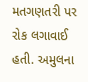મતગણતરી પર રોક લગાવાઈ હતી. અમુલના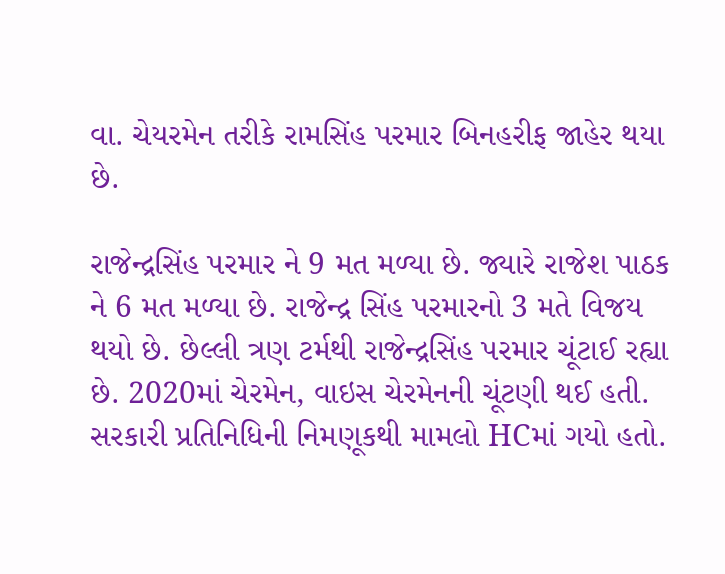વા. ચેયરમેન તરીકે રામસિંહ પરમાર બિનહરીફ જાહેર થયા છે.

રાજેન્દ્રસિંહ પરમાર ને 9 મત મળ્યા છે. જ્યારે રાજેશ પાઠક ને 6 મત મળ્યા છે. રાજેન્દ્ર સિંહ પરમારનો 3 મતે વિજય થયો છે. છેલ્લી ત્રણ ટર્મથી રાજેન્દ્રસિંહ પરમાર ચૂંટાઈ રહ્યા છે. 2020માં ચેરમેન, વાઇસ ચેરમેનની ચૂંટણી થઈ હતી. સરકારી પ્રતિનિધિની નિમણૂકથી મામલો HCમાં ગયો હતો.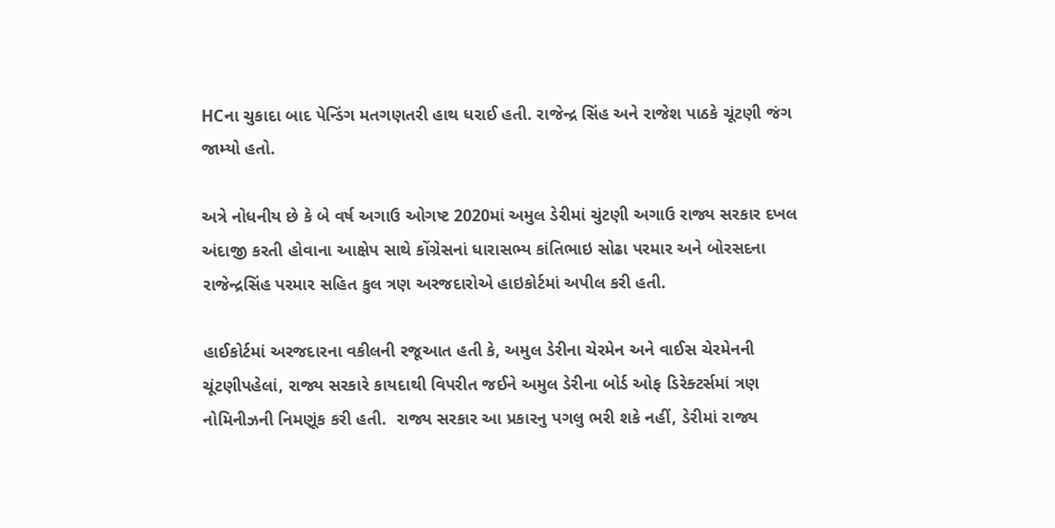HCના ચુકાદા બાદ પેન્ડિંગ મતગણતરી હાથ ધરાઈ હતી. રાજેન્દ્ર સિંહ અને રાજેશ પાઠકે ચૂંટણી જંગ જામ્યો હતો.

અત્રે નોધનીય છે કે બે વર્ષ અગાઉ ઓગષ્ટ 2020માં અમુલ ડેરીમાં ચુંટણી અગાઉ રાજ્ય સરકાર દખલ અંદાજી કરતી હોવાના આક્ષેપ સાથે કોંગ્રેસનાં ધારાસભ્ય કાંતિભાઇ સોઢા પરમાર અને બોરસદના રાજેન્દ્રસિંહ પરમાર સહિત કુલ ત્રણ અરજદારોએ હાઇકોર્ટમાં અપીલ કરી હતી.

હાઈકોર્ટમાં અરજદારના વકીલની રજૂઆત હતી કે, અમુલ ડેરીના ચેરમેન અને વાઈસ ચેરમેનની ચૂંટણીપહેલાં, રાજ્ય સરકારે કાયદાથી વિપરીત જઈને અમુલ ડેરીના બોર્ડ ઓફ ડિરેક્ટર્સમાં ત્રણ નોમિનીઝની નિમણૂંક કરી હતી.  રાજ્ય સરકાર આ પ્રકારનુ પગલુ ભરી શકે નહીં, ડેરીમાં રાજ્ય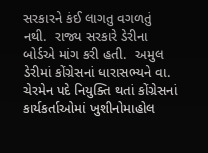સરકારને કંઈ લાગતુ વગળતું નથી.  રાજ્ય સરકારે ડેરીના બોર્ડએ માંગ કરી હતી.  અમુલ ડેરીમાં કોંગ્રેસનાં ધારાસભ્યને વા. ચેરમેન પદે નિયુક્તિ થતાં કોંગ્રેસનાં કાર્યકર્તાઓમાં ખુશીનોમાહોલ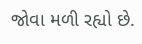જોવા મળી રહ્યો છે.